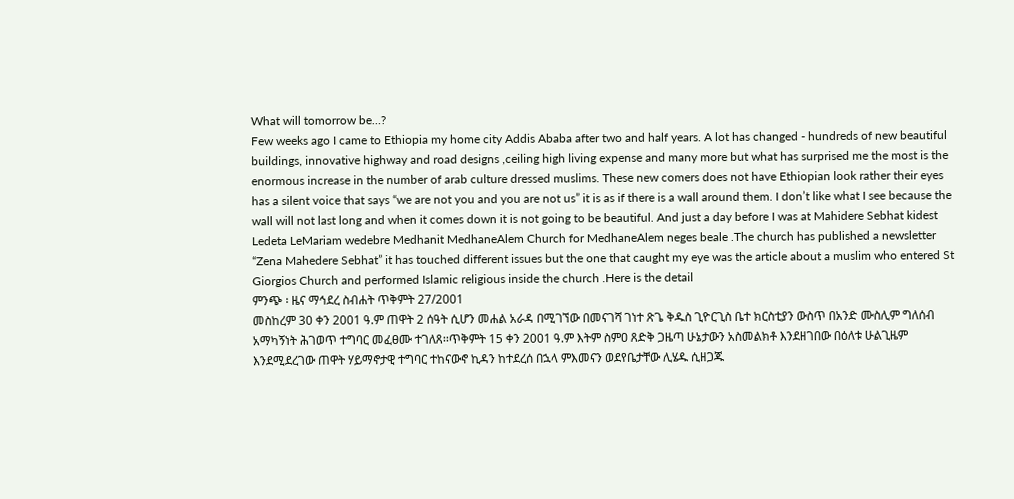What will tomorrow be…?
Few weeks ago I came to Ethiopia my home city Addis Ababa after two and half years. A lot has changed - hundreds of new beautiful buildings, innovative highway and road designs ,ceiling high living expense and many more but what has surprised me the most is the enormous increase in the number of arab culture dressed muslims. These new comers does not have Ethiopian look rather their eyes has a silent voice that says “we are not you and you are not us” it is as if there is a wall around them. I don’t like what I see because the wall will not last long and when it comes down it is not going to be beautiful. And just a day before I was at Mahidere Sebhat kidest Ledeta LeMariam wedebre Medhanit MedhaneAlem Church for MedhaneAlem neges beale .The church has published a newsletter “Zena Mahedere Sebhat” it has touched different issues but the one that caught my eye was the article about a muslim who entered St Giorgios Church and performed Islamic religious inside the church .Here is the detail
ምንጭ ፡ ዜና ማኅደረ ስብሐት ጥቅምት 27/2001
መስከረም 30 ቀን 2001 ዓ.ም ጠዋት 2 ሰዓት ሲሆን መሐል አራዳ በሚገኘው በመናገሻ ገነተ ጽጌ ቅዱስ ጊዮርጊስ ቤተ ክርስቲያን ውስጥ በአንድ ሙስሊም ግለሰብ አማካኝነት ሕገወጥ ተግባር መፈፀሙ ተገለጸ፡፡ጥቅምት 15 ቀን 2001 ዓ.ም እትም ስምዐ ጸድቅ ጋዜጣ ሁኔታውን አስመልክቶ እንደዘገበው በዕለቱ ሁልጊዜም እንደሚደረገው ጠዋት ሃይማኖታዊ ተግባር ተከናውኖ ኪዳን ከተደረሰ በኋላ ምእመናን ወደየቤታቸው ሊሄዱ ሲዘጋጁ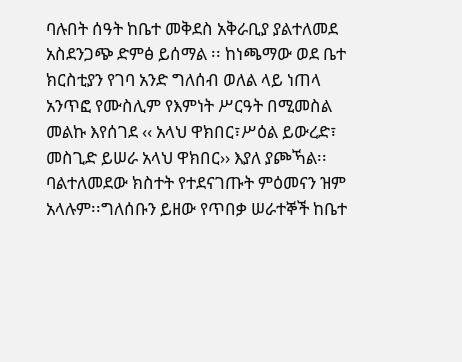ባሉበት ሰዓት ከቤተ መቅደስ አቅራቢያ ያልተለመደ አስደንጋጭ ድምፅ ይሰማል ፡፡ ከነጫማው ወደ ቤተ ክርስቲያን የገባ አንድ ግለሰብ ወለል ላይ ነጠላ አንጥፎ የሙስሊም የእምነት ሥርዓት በሚመስል መልኩ እየሰገደ ‹‹ አላህ ዋክበር፣ሥዕል ይውረድ፣ መስጊድ ይሠራ አላህ ዋክበር›› እያለ ያጮኻል፡፡ ባልተለመደው ክስተት የተደናገጡት ምዕመናን ዝም አላሉም፡፡ግለሰቡን ይዘው የጥበቃ ሠራተኞች ከቤተ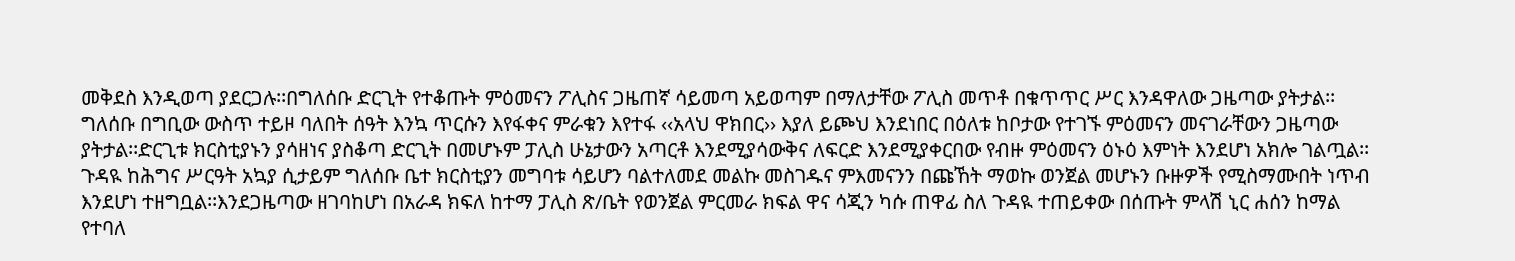መቅደስ እንዲወጣ ያደርጋሉ፡፡በግለሰቡ ድርጊት የተቆጡት ምዕመናን ፖሊስና ጋዜጠኛ ሳይመጣ አይወጣም በማለታቸው ፖሊስ መጥቶ በቁጥጥር ሥር እንዳዋለው ጋዜጣው ያትታል፡፡ግለሰቡ በግቢው ውስጥ ተይዞ ባለበት ሰዓት እንኳ ጥርሱን እየፋቀና ምራቁን እየተፋ ‹‹አላህ ዋክበር›› እያለ ይጮህ እንደነበር በዕለቱ ከቦታው የተገኙ ምዕመናን መናገራቸውን ጋዜጣው ያትታል፡፡ድርጊቱ ክርስቲያኑን ያሳዘነና ያስቆጣ ድርጊት በመሆኑም ፓሊስ ሁኔታውን አጣርቶ እንደሚያሳውቅና ለፍርድ እንደሚያቀርበው የብዙ ምዕመናን ዕኑዕ እምነት እንደሆነ አክሎ ገልጧል፡፡
ጉዳዪ ከሕግና ሥርዓት አኳያ ሲታይም ግለሰቡ ቤተ ክርስቲያን መግባቱ ሳይሆን ባልተለመደ መልኩ መስገዱና ምእመናንን በጩኸት ማወኩ ወንጀል መሆኑን ቡዙዎች የሚስማሙበት ነጥብ እንደሆነ ተዘግቧል፡፡እንደጋዜጣው ዘገባከሆነ በአራዳ ክፍለ ከተማ ፓሊስ ጽ/ቤት የወንጀል ምርመራ ክፍል ዋና ሳጂን ካሱ ጠዋፊ ስለ ጉዳዪ ተጠይቀው በሰጡት ምላሽ ኒር ሐሰን ከማል የተባለ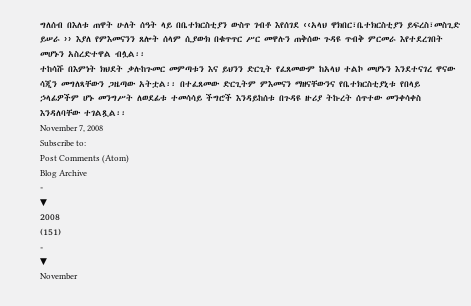ግለሰብ በእለቱ ጠዋት ሁለት ሰዓት ላይ በቤተክርስቲያን ውስጥ ገብቶ እየሰገደ ‹‹አላህ ዋክበር፣ቤተክርስቲያን ይፍረስ፣መስጊድ ይሠራ ›› እያለ የምእመናንን ጸሎት ሰላም ሲያውክ በቁጥጥር ሥር መዋሉን ጠቅሰው ጉዳዩ ጥብቅ ምርመራ እየተደረገበት መሆኑን አስረድተዋል ብሏል፡፡
ተከሳሹ በእምነት ክህደት ቃሉከጉመር መምጣቱን እና ይህንን ድርጊት የፈጸመውም ከአላህ ተልኮ መሆኑን እንደተናገረ ዋናው ሳጂን መግለጻቸውን ጋዜጣው አትቷል፡፡ በተፈጸመው ድርጊትም ምእመናን ማዘናቸውንና የቤተክርስቲያኒቱ የበላይ ኃላፊዎችም ሆኑ መንግሥት ለወደፊቱ ተመሳሳይ ችግሮች እንዳይከሰቱ በጉዳዩ ዙሪያ ትኩረት ሰጥተው መንቀሳቀስ እንዳለባቸው ተገልጿል፡፡
November 7, 2008
Subscribe to:
Post Comments (Atom)
Blog Archive
-
▼
2008
(151)
-
▼
November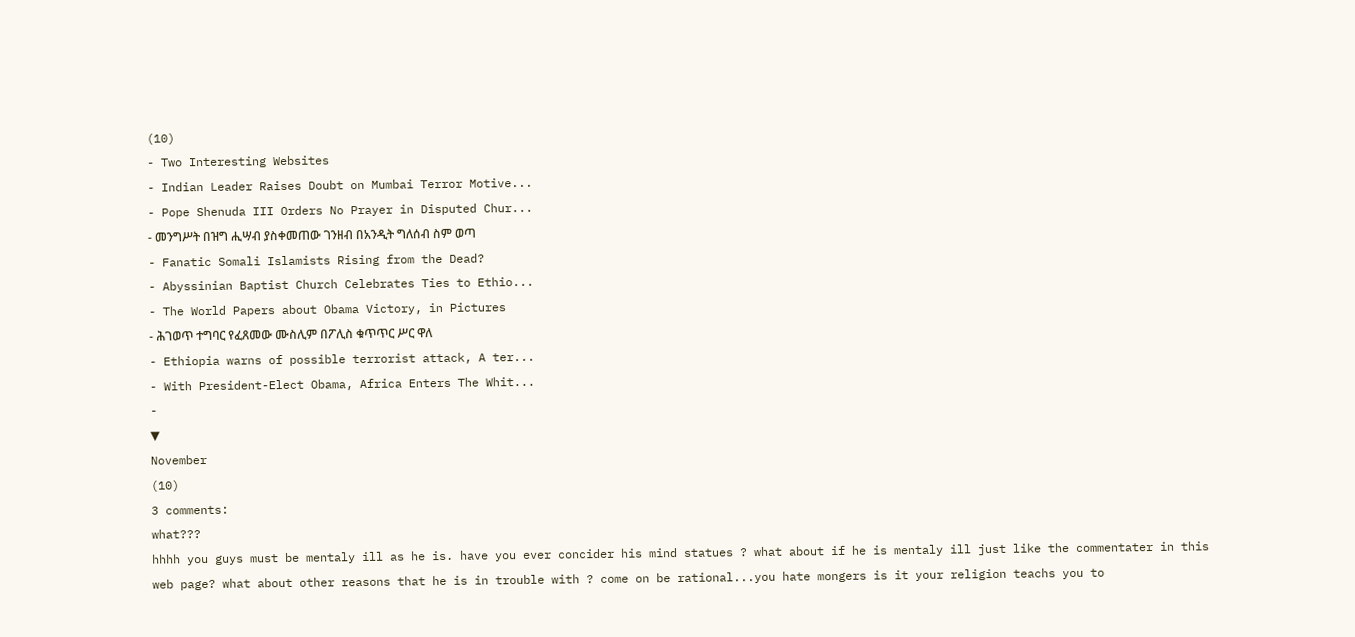(10)
- Two Interesting Websites
- Indian Leader Raises Doubt on Mumbai Terror Motive...
- Pope Shenuda III Orders No Prayer in Disputed Chur...
- መንግሥት በዝግ ሒሣብ ያስቀመጠው ገንዘብ በአንዲት ግለሰብ ስም ወጣ
- Fanatic Somali Islamists Rising from the Dead?
- Abyssinian Baptist Church Celebrates Ties to Ethio...
- The World Papers about Obama Victory, in Pictures
- ሕገወጥ ተግባር የፈጸመው ሙስሊም በፖሊስ ቁጥጥር ሥር ዋለ
- Ethiopia warns of possible terrorist attack, A ter...
- With President-Elect Obama, Africa Enters The Whit...
-
▼
November
(10)
3 comments:
what???
hhhh you guys must be mentaly ill as he is. have you ever concider his mind statues ? what about if he is mentaly ill just like the commentater in this web page? what about other reasons that he is in trouble with ? come on be rational...you hate mongers is it your religion teachs you to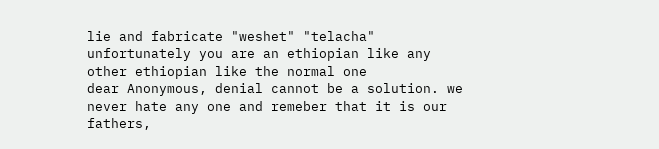lie and fabricate "weshet" "telacha" unfortunately you are an ethiopian like any other ethiopian like the normal one
dear Anonymous, denial cannot be a solution. we never hate any one and remeber that it is our fathers,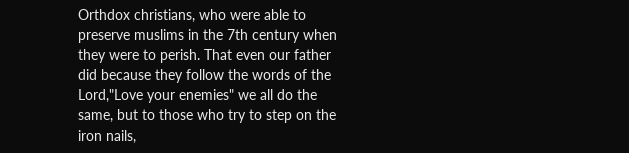Orthdox christians, who were able to preserve muslims in the 7th century when they were to perish. That even our father did because they follow the words of the Lord,"Love your enemies" we all do the same, but to those who try to step on the iron nails,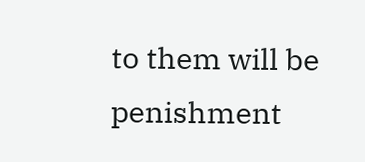to them will be penishment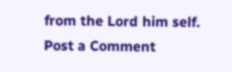from the Lord him self.
Post a Comment